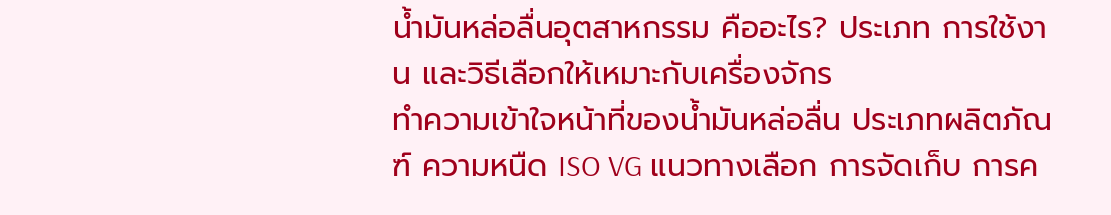น้ำมันหล่อลื่นอุตสาหกรรม คืออะไร? ประเภท การใช้งาน และวิธีเลือกให้เหมาะกับเครื่องจักร
ทำความเข้าใจหน้าที่ของน้ำมันหล่อลื่น ประเภทผลิตภัณฑ์ ความหนืด ISO VG แนวทางเลือก การจัดเก็บ การค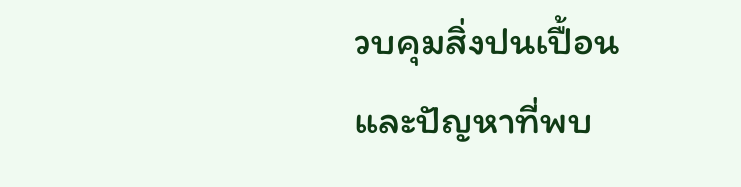วบคุมสิ่งปนเปื้อน และปัญหาที่พบ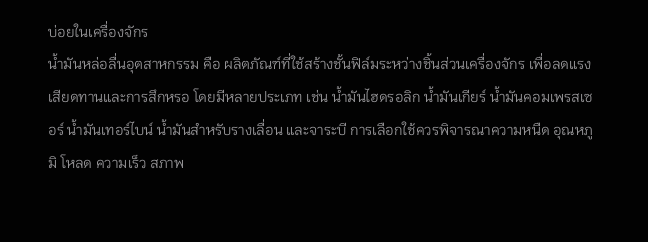บ่อยในเครื่องจักร
น้ำมันหล่อลื่นอุตสาหกรรม คือ ผลิตภัณฑ์ที่ใช้สร้างชั้นฟิล์มระหว่างชิ้นส่วนเครื่องจักร เพื่อลดแรงเสียดทานและการสึกหรอ โดยมีหลายประเภท เช่น น้ำมันไฮดรอลิก น้ำมันเกียร์ น้ำมันคอมเพรสเซอร์ น้ำมันเทอร์ไบน์ น้ำมันสำหรับรางเลื่อน และจาระบี การเลือกใช้ควรพิจารณาความหนืด อุณหภูมิ โหลด ความเร็ว สภาพ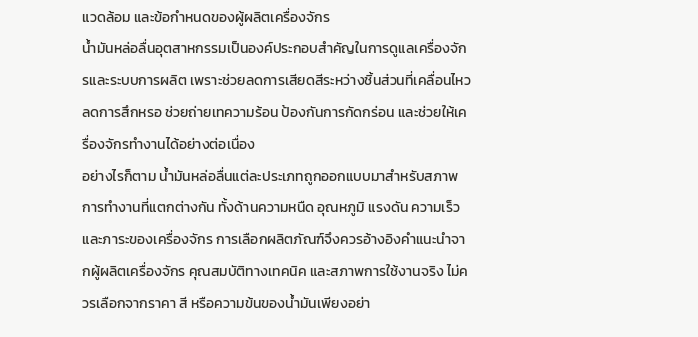แวดล้อม และข้อกำหนดของผู้ผลิตเครื่องจักร
น้ำมันหล่อลื่นอุตสาหกรรมเป็นองค์ประกอบสำคัญในการดูแลเครื่องจักรและระบบการผลิต เพราะช่วยลดการเสียดสีระหว่างชิ้นส่วนที่เคลื่อนไหว ลดการสึกหรอ ช่วยถ่ายเทความร้อน ป้องกันการกัดกร่อน และช่วยให้เครื่องจักรทำงานได้อย่างต่อเนื่อง
อย่างไรก็ตาม น้ำมันหล่อลื่นแต่ละประเภทถูกออกแบบมาสำหรับสภาพการทำงานที่แตกต่างกัน ทั้งด้านความหนืด อุณหภูมิ แรงดัน ความเร็ว และภาระของเครื่องจักร การเลือกผลิตภัณฑ์จึงควรอ้างอิงคำแนะนำจากผู้ผลิตเครื่องจักร คุณสมบัติทางเทคนิค และสภาพการใช้งานจริง ไม่ควรเลือกจากราคา สี หรือความข้นของน้ำมันเพียงอย่า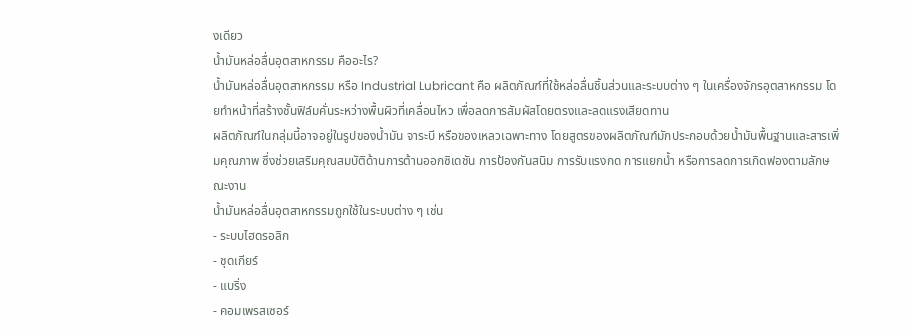งเดียว
น้ำมันหล่อลื่นอุตสาหกรรม คืออะไร?
น้ำมันหล่อลื่นอุตสาหกรรม หรือ Industrial Lubricant คือ ผลิตภัณฑ์ที่ใช้หล่อลื่นชิ้นส่วนและระบบต่าง ๆ ในเครื่องจักรอุตสาหกรรม โดยทำหน้าที่สร้างชั้นฟิล์มคั่นระหว่างพื้นผิวที่เคลื่อนไหว เพื่อลดการสัมผัสโดยตรงและลดแรงเสียดทาน
ผลิตภัณฑ์ในกลุ่มนี้อาจอยู่ในรูปของน้ำมัน จาระบี หรือของเหลวเฉพาะทาง โดยสูตรของผลิตภัณฑ์มักประกอบด้วยน้ำมันพื้นฐานและสารเพิ่มคุณภาพ ซึ่งช่วยเสริมคุณสมบัติด้านการต้านออกซิเดชัน การป้องกันสนิม การรับแรงกด การแยกน้ำ หรือการลดการเกิดฟองตามลักษณะงาน
น้ำมันหล่อลื่นอุตสาหกรรมถูกใช้ในระบบต่าง ๆ เช่น
- ระบบไฮดรอลิก
- ชุดเกียร์
- แบริ่ง
- คอมเพรสเซอร์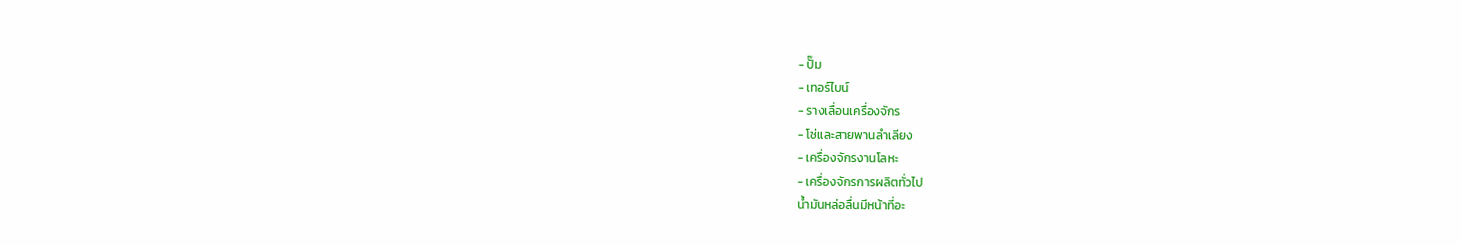- ปั๊ม
- เทอร์ไบน์
- รางเลื่อนเครื่องจักร
- โซ่และสายพานลำเลียง
- เครื่องจักรงานโลหะ
- เครื่องจักรการผลิตทั่วไป
น้ำมันหล่อลื่นมีหน้าที่อะ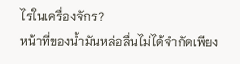ไรในเครื่องจักร?
หน้าที่ของน้ำมันหล่อลื่นไม่ได้จำกัดเพียง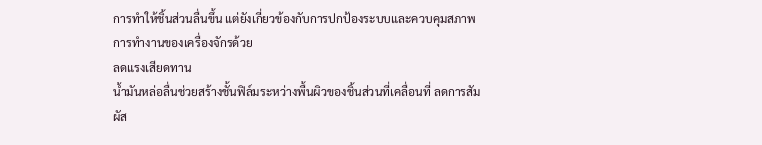การทำให้ชิ้นส่วนลื่นขึ้น แต่ยังเกี่ยวข้องกับการปกป้องระบบและควบคุมสภาพการทำงานของเครื่องจักรด้วย
ลดแรงเสียดทาน
น้ำมันหล่อลื่นช่วยสร้างชั้นฟิล์มระหว่างพื้นผิวของชิ้นส่วนที่เคลื่อนที่ ลดการสัมผัส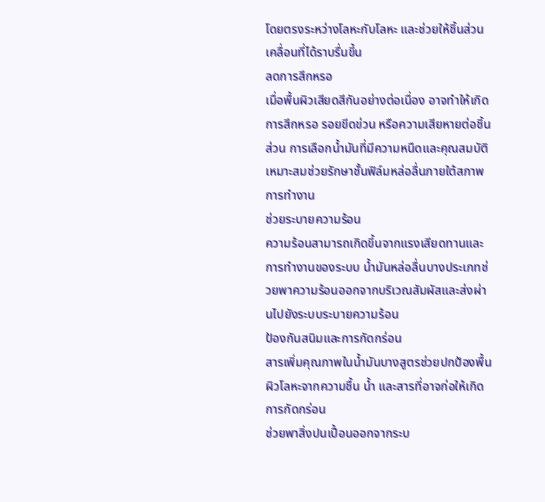โดยตรงระหว่างโลหะกับโลหะ และช่วยให้ชิ้นส่วนเคลื่อนที่ได้ราบรื่นขึ้น
ลดการสึกหรอ
เมื่อพื้นผิวเสียดสีกันอย่างต่อเนื่อง อาจทำให้เกิดการสึกหรอ รอยขีดข่วน หรือความเสียหายต่อชิ้นส่วน การเลือกน้ำมันที่มีความหนืดและคุณสมบัติเหมาะสมช่วยรักษาชั้นฟิล์มหล่อลื่นภายใต้สภาพการทำงาน
ช่วยระบายความร้อน
ความร้อนสามารถเกิดขึ้นจากแรงเสียดทานและการทำงานของระบบ น้ำมันหล่อลื่นบางประเภทช่วยพาความร้อนออกจากบริเวณสัมผัสและส่งผ่านไปยังระบบระบายความร้อน
ป้องกันสนิมและการกัดกร่อน
สารเพิ่มคุณภาพในน้ำมันบางสูตรช่วยปกป้องพื้นผิวโลหะจากความชื้น น้ำ และสารที่อาจก่อให้เกิดการกัดกร่อน
ช่วยพาสิ่งปนเปื้อนออกจากระบ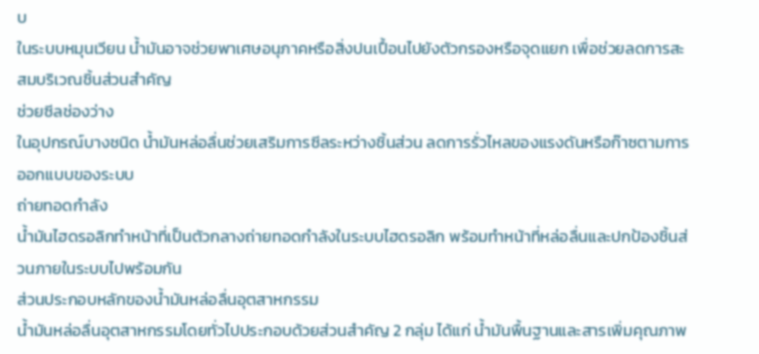บ
ในระบบหมุนเวียน น้ำมันอาจช่วยพาเศษอนุภาคหรือสิ่งปนเปื้อนไปยังตัวกรองหรือจุดแยก เพื่อช่วยลดการสะสมบริเวณชิ้นส่วนสำคัญ
ช่วยซีลช่องว่าง
ในอุปกรณ์บางชนิด น้ำมันหล่อลื่นช่วยเสริมการซีลระหว่างชิ้นส่วน ลดการรั่วไหลของแรงดันหรือก๊าซตามการออกแบบของระบบ
ถ่ายทอดกำลัง
น้ำมันไฮดรอลิกทำหน้าที่เป็นตัวกลางถ่ายทอดกำลังในระบบไฮดรอลิก พร้อมทำหน้าที่หล่อลื่นและปกป้องชิ้นส่วนภายในระบบไปพร้อมกัน
ส่วนประกอบหลักของน้ำมันหล่อลื่นอุตสาหกรรม
น้ำมันหล่อลื่นอุตสาหกรรมโดยทั่วไปประกอบด้วยส่วนสำคัญ 2 กลุ่ม ได้แก่ น้ำมันพื้นฐานและสารเพิ่มคุณภาพ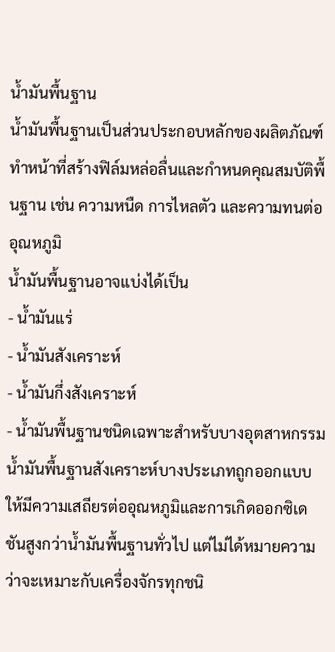น้ำมันพื้นฐาน
น้ำมันพื้นฐานเป็นส่วนประกอบหลักของผลิตภัณฑ์ ทำหน้าที่สร้างฟิล์มหล่อลื่นและกำหนดคุณสมบัติพื้นฐาน เช่น ความหนืด การไหลตัว และความทนต่ออุณหภูมิ
น้ำมันพื้นฐานอาจแบ่งได้เป็น
- น้ำมันแร่
- น้ำมันสังเคราะห์
- น้ำมันกึ่งสังเคราะห์
- น้ำมันพื้นฐานชนิดเฉพาะสำหรับบางอุตสาหกรรม
น้ำมันพื้นฐานสังเคราะห์บางประเภทถูกออกแบบให้มีความเสถียรต่ออุณหภูมิและการเกิดออกซิเดชันสูงกว่าน้ำมันพื้นฐานทั่วไป แต่ไม่ได้หมายความว่าจะเหมาะกับเครื่องจักรทุกชนิ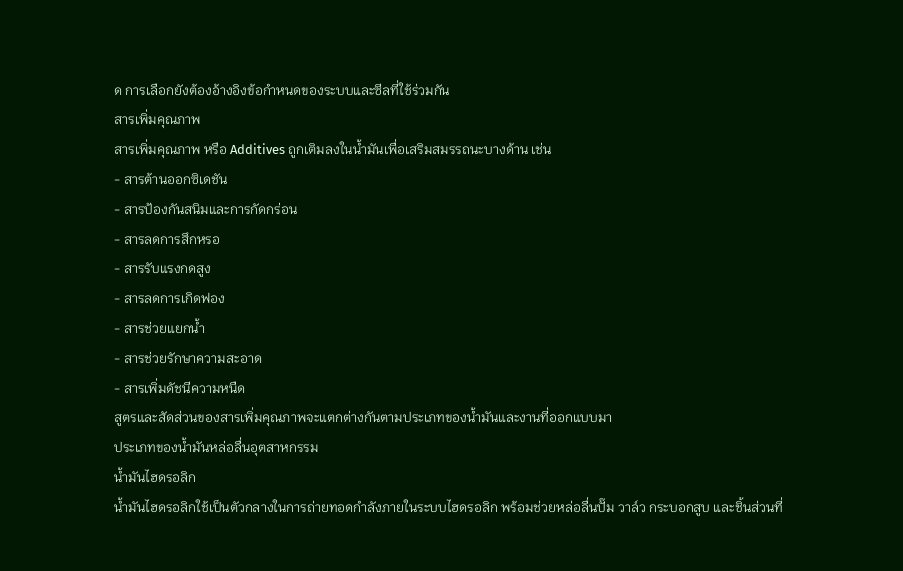ด การเลือกยังต้องอ้างอิงข้อกำหนดของระบบและซีลที่ใช้ร่วมกัน
สารเพิ่มคุณภาพ
สารเพิ่มคุณภาพ หรือ Additives ถูกเติมลงในน้ำมันเพื่อเสริมสมรรถนะบางด้าน เช่น
- สารต้านออกซิเดชัน
- สารป้องกันสนิมและการกัดกร่อน
- สารลดการสึกหรอ
- สารรับแรงกดสูง
- สารลดการเกิดฟอง
- สารช่วยแยกน้ำ
- สารช่วยรักษาความสะอาด
- สารเพิ่มดัชนีความหนืด
สูตรและสัดส่วนของสารเพิ่มคุณภาพจะแตกต่างกันตามประเภทของน้ำมันและงานที่ออกแบบมา
ประเภทของน้ำมันหล่อลื่นอุตสาหกรรม
น้ำมันไฮดรอลิก
น้ำมันไฮดรอลิกใช้เป็นตัวกลางในการถ่ายทอดกำลังภายในระบบไฮดรอลิก พร้อมช่วยหล่อลื่นปั๊ม วาล์ว กระบอกสูบ และชิ้นส่วนที่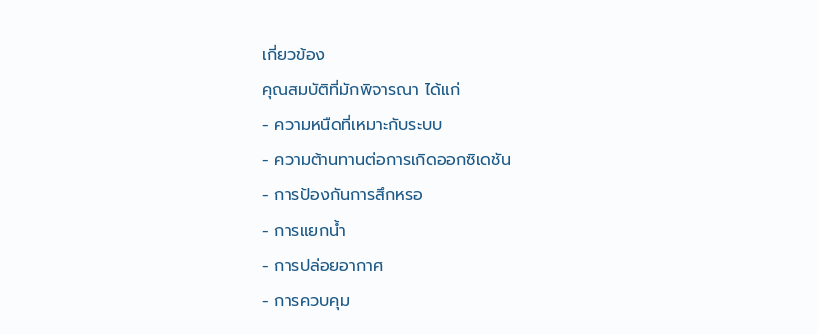เกี่ยวข้อง
คุณสมบัติที่มักพิจารณา ได้แก่
- ความหนืดที่เหมาะกับระบบ
- ความต้านทานต่อการเกิดออกซิเดชัน
- การป้องกันการสึกหรอ
- การแยกน้ำ
- การปล่อยอากาศ
- การควบคุม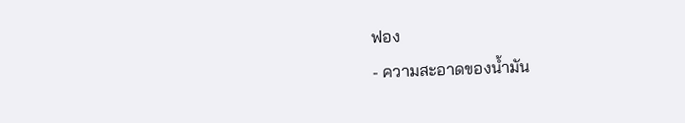ฟอง
- ความสะอาดของน้ำมัน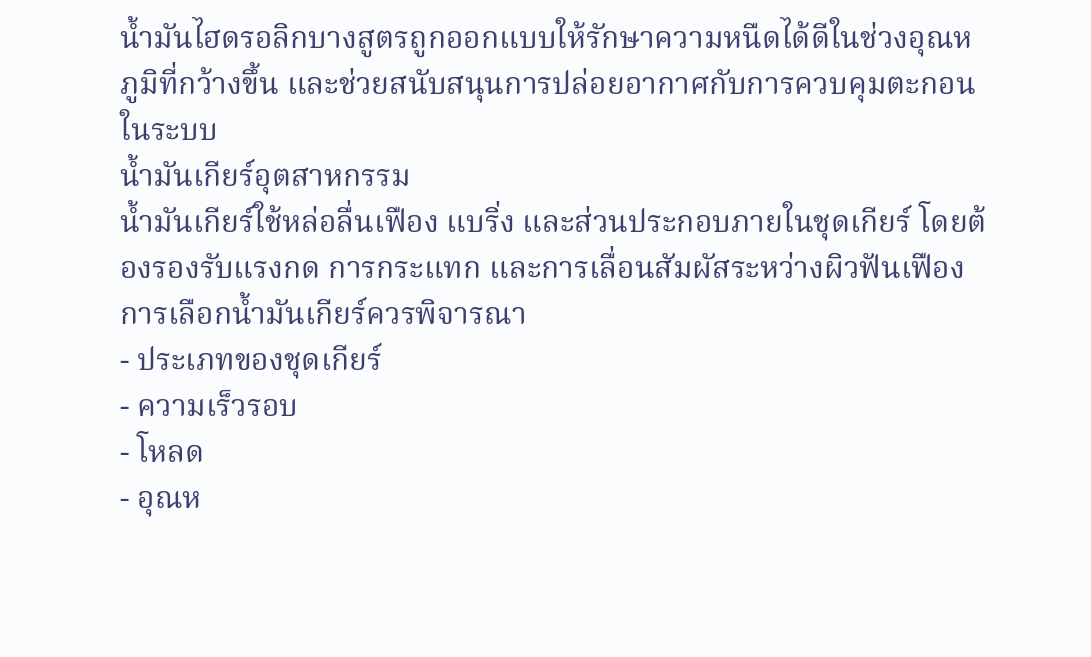น้ำมันไฮดรอลิกบางสูตรถูกออกแบบให้รักษาความหนืดได้ดีในช่วงอุณหภูมิที่กว้างขึ้น และช่วยสนับสนุนการปล่อยอากาศกับการควบคุมตะกอนในระบบ
น้ำมันเกียร์อุตสาหกรรม
น้ำมันเกียร์ใช้หล่อลื่นเฟือง แบริ่ง และส่วนประกอบภายในชุดเกียร์ โดยต้องรองรับแรงกด การกระแทก และการเลื่อนสัมผัสระหว่างผิวฟันเฟือง
การเลือกน้ำมันเกียร์ควรพิจารณา
- ประเภทของชุดเกียร์
- ความเร็วรอบ
- โหลด
- อุณห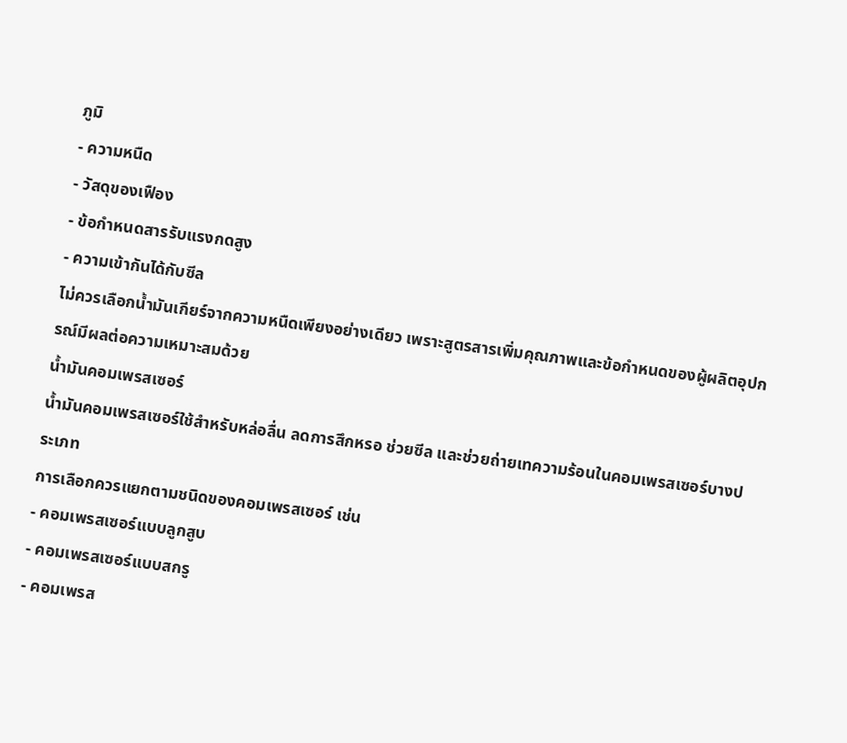ภูมิ
- ความหนืด
- วัสดุของเฟือง
- ข้อกำหนดสารรับแรงกดสูง
- ความเข้ากันได้กับซีล
ไม่ควรเลือกน้ำมันเกียร์จากความหนืดเพียงอย่างเดียว เพราะสูตรสารเพิ่มคุณภาพและข้อกำหนดของผู้ผลิตอุปกรณ์มีผลต่อความเหมาะสมด้วย
น้ำมันคอมเพรสเซอร์
น้ำมันคอมเพรสเซอร์ใช้สำหรับหล่อลื่น ลดการสึกหรอ ช่วยซีล และช่วยถ่ายเทความร้อนในคอมเพรสเซอร์บางประเภท
การเลือกควรแยกตามชนิดของคอมเพรสเซอร์ เช่น
- คอมเพรสเซอร์แบบลูกสูบ
- คอมเพรสเซอร์แบบสกรู
- คอมเพรส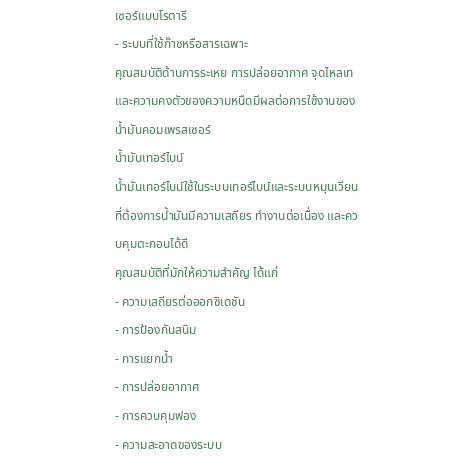เซอร์แบบโรตารี
- ระบบที่ใช้ก๊าซหรือสารเฉพาะ
คุณสมบัติด้านการระเหย การปล่อยอากาศ จุดไหลเท และความคงตัวของความหนืดมีผลต่อการใช้งานของน้ำมันคอมเพรสเซอร์
น้ำมันเทอร์ไบน์
น้ำมันเทอร์ไบน์ใช้ในระบบเทอร์ไบน์และระบบหมุนเวียนที่ต้องการน้ำมันมีความเสถียร ทำงานต่อเนื่อง และควบคุมตะกอนได้ดี
คุณสมบัติที่มักให้ความสำคัญ ได้แก่
- ความเสถียรต่อออกซิเดชัน
- การป้องกันสนิม
- การแยกน้ำ
- การปล่อยอากาศ
- การควบคุมฟอง
- ความสะอาดของระบบ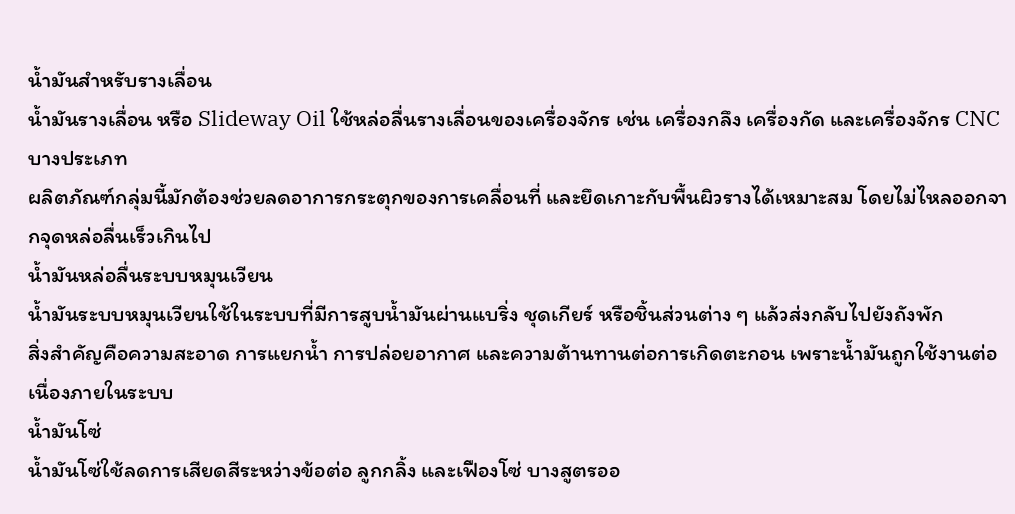น้ำมันสำหรับรางเลื่อน
น้ำมันรางเลื่อน หรือ Slideway Oil ใช้หล่อลื่นรางเลื่อนของเครื่องจักร เช่น เครื่องกลึง เครื่องกัด และเครื่องจักร CNC บางประเภท
ผลิตภัณฑ์กลุ่มนี้มักต้องช่วยลดอาการกระตุกของการเคลื่อนที่ และยึดเกาะกับพื้นผิวรางได้เหมาะสม โดยไม่ไหลออกจากจุดหล่อลื่นเร็วเกินไป
น้ำมันหล่อลื่นระบบหมุนเวียน
น้ำมันระบบหมุนเวียนใช้ในระบบที่มีการสูบน้ำมันผ่านแบริ่ง ชุดเกียร์ หรือชิ้นส่วนต่าง ๆ แล้วส่งกลับไปยังถังพัก
สิ่งสำคัญคือความสะอาด การแยกน้ำ การปล่อยอากาศ และความต้านทานต่อการเกิดตะกอน เพราะน้ำมันถูกใช้งานต่อเนื่องภายในระบบ
น้ำมันโซ่
น้ำมันโซ่ใช้ลดการเสียดสีระหว่างข้อต่อ ลูกกลิ้ง และเฟืองโซ่ บางสูตรออ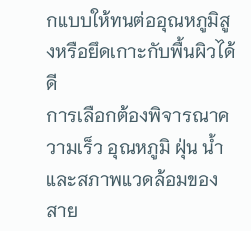กแบบให้ทนต่ออุณหภูมิสูงหรือยึดเกาะกับพื้นผิวได้ดี
การเลือกต้องพิจารณาความเร็ว อุณหภูมิ ฝุ่น น้ำ และสภาพแวดล้อมของสาย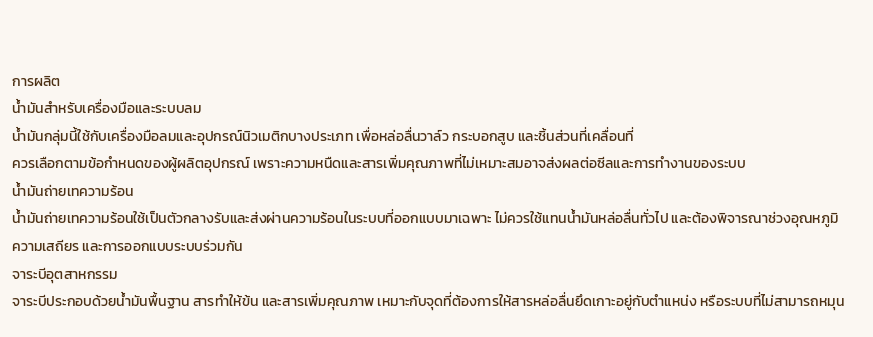การผลิต
น้ำมันสำหรับเครื่องมือและระบบลม
น้ำมันกลุ่มนี้ใช้กับเครื่องมือลมและอุปกรณ์นิวเมติกบางประเภท เพื่อหล่อลื่นวาล์ว กระบอกสูบ และชิ้นส่วนที่เคลื่อนที่
ควรเลือกตามข้อกำหนดของผู้ผลิตอุปกรณ์ เพราะความหนืดและสารเพิ่มคุณภาพที่ไม่เหมาะสมอาจส่งผลต่อซีลและการทำงานของระบบ
น้ำมันถ่ายเทความร้อน
น้ำมันถ่ายเทความร้อนใช้เป็นตัวกลางรับและส่งผ่านความร้อนในระบบที่ออกแบบมาเฉพาะ ไม่ควรใช้แทนน้ำมันหล่อลื่นทั่วไป และต้องพิจารณาช่วงอุณหภูมิ ความเสถียร และการออกแบบระบบร่วมกัน
จาระบีอุตสาหกรรม
จาระบีประกอบด้วยน้ำมันพื้นฐาน สารทำให้ข้น และสารเพิ่มคุณภาพ เหมาะกับจุดที่ต้องการให้สารหล่อลื่นยึดเกาะอยู่กับตำแหน่ง หรือระบบที่ไม่สามารถหมุน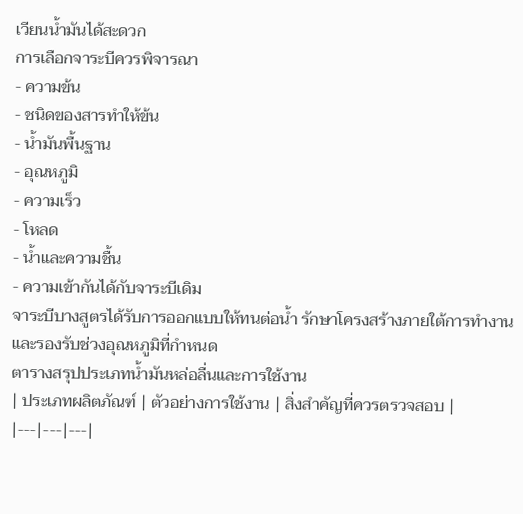เวียนน้ำมันได้สะดวก
การเลือกจาระบีควรพิจารณา
- ความข้น
- ชนิดของสารทำให้ข้น
- น้ำมันพื้นฐาน
- อุณหภูมิ
- ความเร็ว
- โหลด
- น้ำและความชื้น
- ความเข้ากันได้กับจาระบีเดิม
จาระบีบางสูตรได้รับการออกแบบให้ทนต่อน้ำ รักษาโครงสร้างภายใต้การทำงาน และรองรับช่วงอุณหภูมิที่กำหนด
ตารางสรุปประเภทน้ำมันหล่อลื่นและการใช้งาน
| ประเภทผลิตภัณฑ์ | ตัวอย่างการใช้งาน | สิ่งสำคัญที่ควรตรวจสอบ |
|---|---|---|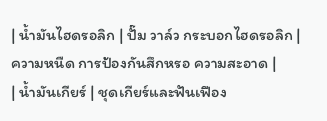| น้ำมันไฮดรอลิก | ปั๊ม วาล์ว กระบอกไฮดรอลิก | ความหนืด การป้องกันสึกหรอ ความสะอาด |
| น้ำมันเกียร์ | ชุดเกียร์และฟันเฟือง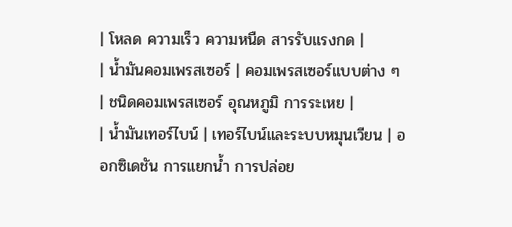| โหลด ความเร็ว ความหนืด สารรับแรงกด |
| น้ำมันคอมเพรสเซอร์ | คอมเพรสเซอร์แบบต่าง ๆ | ชนิดคอมเพรสเซอร์ อุณหภูมิ การระเหย |
| น้ำมันเทอร์ไบน์ | เทอร์ไบน์และระบบหมุนเวียน | ออกซิเดชัน การแยกน้ำ การปล่อย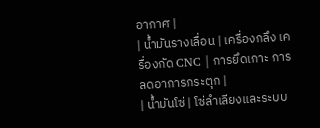อากาศ |
| น้ำมันรางเลื่อน | เครื่องกลึง เครื่องกัด CNC | การยึดเกาะ การลดอาการกระตุก |
| น้ำมันโซ่ | โซ่ลำเลียงและระบบ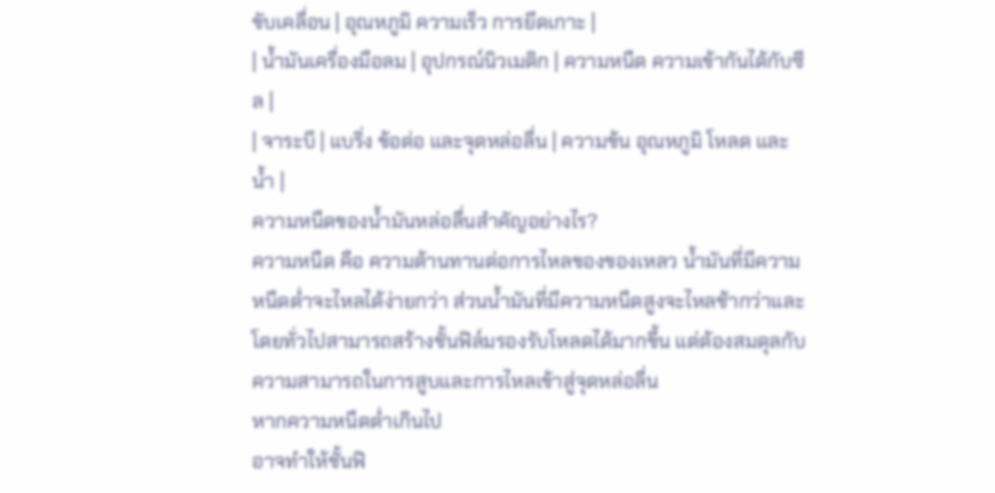ขับเคลื่อน | อุณหภูมิ ความเร็ว การยึดเกาะ |
| น้ำมันเครื่องมือลม | อุปกรณ์นิวเมติก | ความหนืด ความเข้ากันได้กับซีล |
| จาระบี | แบริ่ง ข้อต่อ และจุดหล่อลื่น | ความข้น อุณหภูมิ โหลด และน้ำ |
ความหนืดของน้ำมันหล่อลื่นสำคัญอย่างไร?
ความหนืด คือ ความต้านทานต่อการไหลของของเหลว น้ำมันที่มีความหนืดต่ำจะไหลได้ง่ายกว่า ส่วนน้ำมันที่มีความหนืดสูงจะไหลช้ากว่าและโดยทั่วไปสามารถสร้างชั้นฟิล์มรองรับโหลดได้มากขึ้น แต่ต้องสมดุลกับความสามารถในการสูบและการไหลเข้าสู่จุดหล่อลื่น
หากความหนืดต่ำเกินไป
อาจทำให้ชั้นฟิ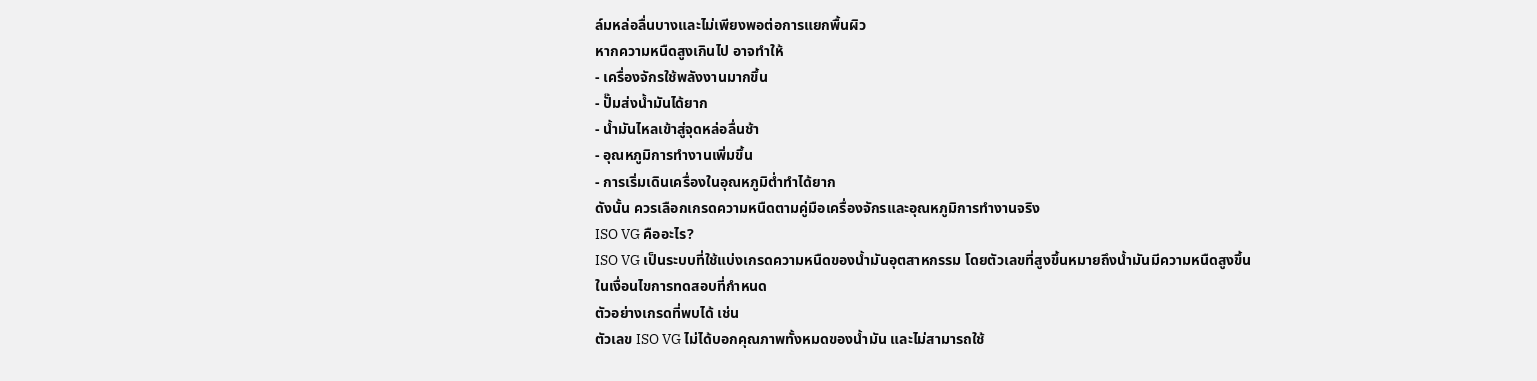ล์มหล่อลื่นบางและไม่เพียงพอต่อการแยกพื้นผิว
หากความหนืดสูงเกินไป อาจทำให้
- เครื่องจักรใช้พลังงานมากขึ้น
- ปั๊มส่งน้ำมันได้ยาก
- น้ำมันไหลเข้าสู่จุดหล่อลื่นช้า
- อุณหภูมิการทำงานเพิ่มขึ้น
- การเริ่มเดินเครื่องในอุณหภูมิต่ำทำได้ยาก
ดังนั้น ควรเลือกเกรดความหนืดตามคู่มือเครื่องจักรและอุณหภูมิการทำงานจริง
ISO VG คืออะไร?
ISO VG เป็นระบบที่ใช้แบ่งเกรดความหนืดของน้ำมันอุตสาหกรรม โดยตัวเลขที่สูงขึ้นหมายถึงน้ำมันมีความหนืดสูงขึ้นในเงื่อนไขการทดสอบที่กำหนด
ตัวอย่างเกรดที่พบได้ เช่น
ตัวเลข ISO VG ไม่ได้บอกคุณภาพทั้งหมดของน้ำมัน และไม่สามารถใช้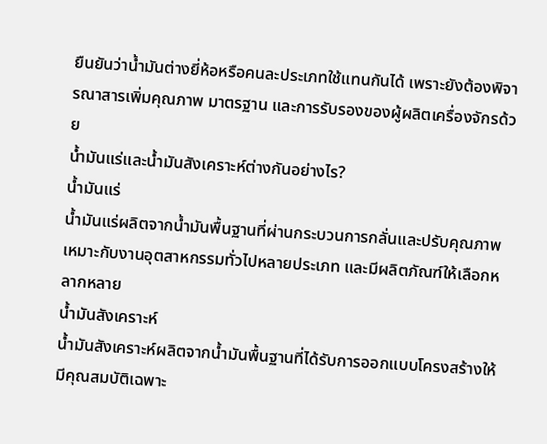ยืนยันว่าน้ำมันต่างยี่ห้อหรือคนละประเภทใช้แทนกันได้ เพราะยังต้องพิจารณาสารเพิ่มคุณภาพ มาตรฐาน และการรับรองของผู้ผลิตเครื่องจักรด้วย
น้ำมันแร่และน้ำมันสังเคราะห์ต่างกันอย่างไร?
น้ำมันแร่
น้ำมันแร่ผลิตจากน้ำมันพื้นฐานที่ผ่านกระบวนการกลั่นและปรับคุณภาพ เหมาะกับงานอุตสาหกรรมทั่วไปหลายประเภท และมีผลิตภัณฑ์ให้เลือกหลากหลาย
น้ำมันสังเคราะห์
น้ำมันสังเคราะห์ผลิตจากน้ำมันพื้นฐานที่ได้รับการออกแบบโครงสร้างให้มีคุณสมบัติเฉพาะ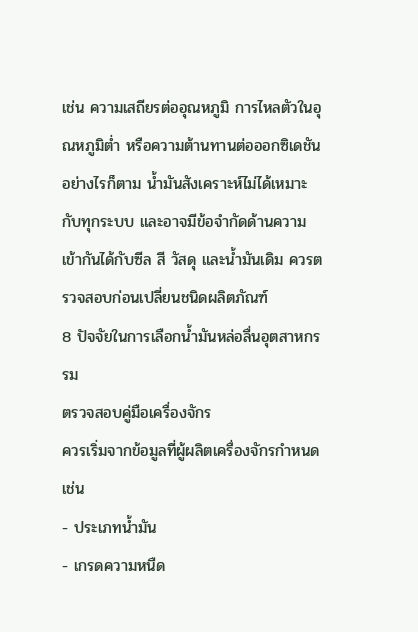เช่น ความเสถียรต่ออุณหภูมิ การไหลตัวในอุณหภูมิต่ำ หรือความต้านทานต่อออกซิเดชัน
อย่างไรก็ตาม น้ำมันสังเคราะห์ไม่ได้เหมาะกับทุกระบบ และอาจมีข้อจำกัดด้านความเข้ากันได้กับซีล สี วัสดุ และน้ำมันเดิม ควรตรวจสอบก่อนเปลี่ยนชนิดผลิตภัณฑ์
8 ปัจจัยในการเลือกน้ำมันหล่อลื่นอุตสาหกรรม
ตรวจสอบคู่มือเครื่องจักร
ควรเริ่มจากข้อมูลที่ผู้ผลิตเครื่องจักรกำหนด เช่น
- ประเภทน้ำมัน
- เกรดความหนืด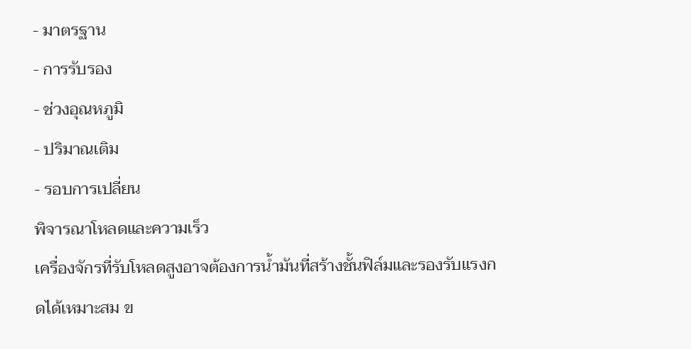- มาตรฐาน
- การรับรอง
- ช่วงอุณหภูมิ
- ปริมาณเติม
- รอบการเปลี่ยน
พิจารณาโหลดและความเร็ว
เครื่องจักรที่รับโหลดสูงอาจต้องการน้ำมันที่สร้างชั้นฟิล์มและรองรับแรงกดได้เหมาะสม ข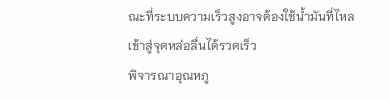ณะที่ระบบความเร็วสูงอาจต้องใช้น้ำมันที่ไหลเข้าสู่จุดหล่อลื่นได้รวดเร็ว
พิจารณาอุณหภู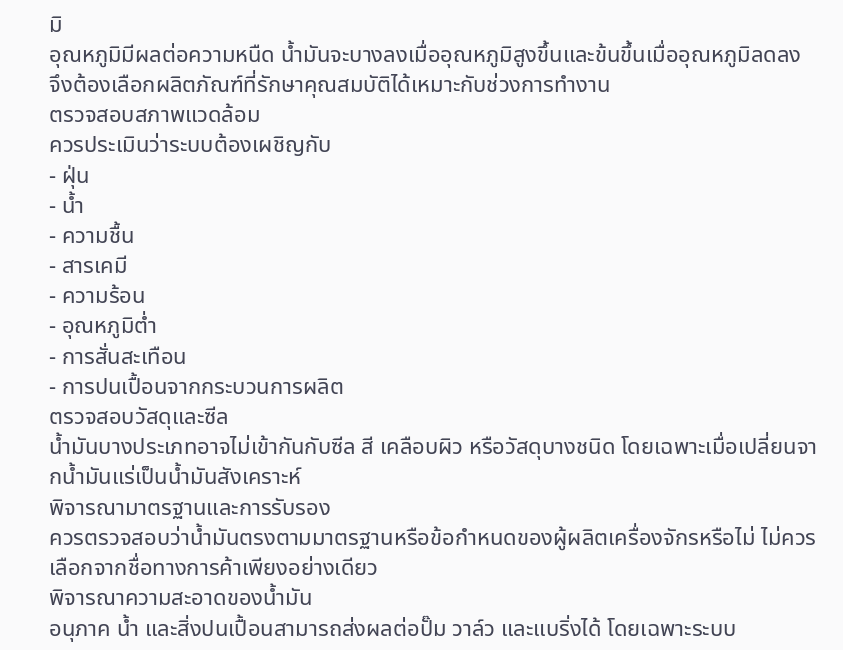มิ
อุณหภูมิมีผลต่อความหนืด น้ำมันจะบางลงเมื่ออุณหภูมิสูงขึ้นและข้นขึ้นเมื่ออุณหภูมิลดลง จึงต้องเลือกผลิตภัณฑ์ที่รักษาคุณสมบัติได้เหมาะกับช่วงการทำงาน
ตรวจสอบสภาพแวดล้อม
ควรประเมินว่าระบบต้องเผชิญกับ
- ฝุ่น
- น้ำ
- ความชื้น
- สารเคมี
- ความร้อน
- อุณหภูมิต่ำ
- การสั่นสะเทือน
- การปนเปื้อนจากกระบวนการผลิต
ตรวจสอบวัสดุและซีล
น้ำมันบางประเภทอาจไม่เข้ากันกับซีล สี เคลือบผิว หรือวัสดุบางชนิด โดยเฉพาะเมื่อเปลี่ยนจากน้ำมันแร่เป็นน้ำมันสังเคราะห์
พิจารณามาตรฐานและการรับรอง
ควรตรวจสอบว่าน้ำมันตรงตามมาตรฐานหรือข้อกำหนดของผู้ผลิตเครื่องจักรหรือไม่ ไม่ควรเลือกจากชื่อทางการค้าเพียงอย่างเดียว
พิจารณาความสะอาดของน้ำมัน
อนุภาค น้ำ และสิ่งปนเปื้อนสามารถส่งผลต่อปั๊ม วาล์ว และแบริ่งได้ โดยเฉพาะระบบ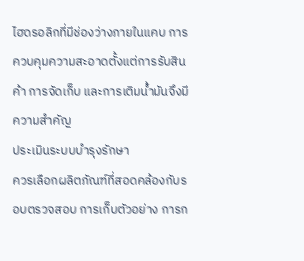ไฮดรอลิกที่มีช่องว่างภายในแคบ การควบคุมความสะอาดตั้งแต่การรับสินค้า การจัดเก็บ และการเติมน้ำมันจึงมีความสำคัญ
ประเมินระบบบำรุงรักษา
ควรเลือกผลิตภัณฑ์ที่สอดคล้องกับรอบตรวจสอบ การเก็บตัวอย่าง การก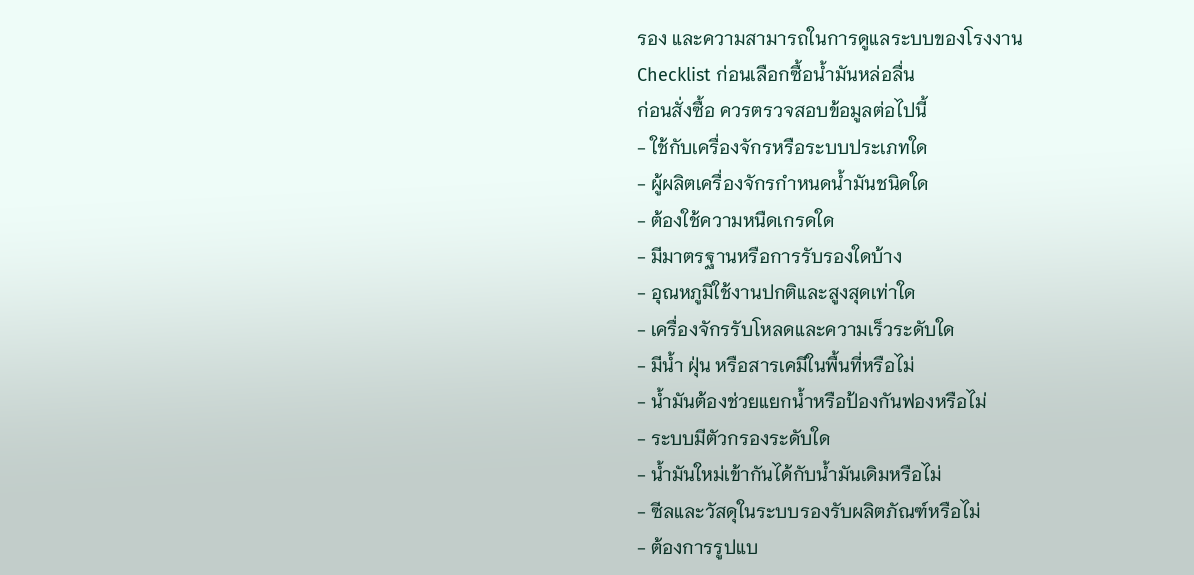รอง และความสามารถในการดูแลระบบของโรงงาน
Checklist ก่อนเลือกซื้อน้ำมันหล่อลื่น
ก่อนสั่งซื้อ ควรตรวจสอบข้อมูลต่อไปนี้
- ใช้กับเครื่องจักรหรือระบบประเภทใด
- ผู้ผลิตเครื่องจักรกำหนดน้ำมันชนิดใด
- ต้องใช้ความหนืดเกรดใด
- มีมาตรฐานหรือการรับรองใดบ้าง
- อุณหภูมิใช้งานปกติและสูงสุดเท่าใด
- เครื่องจักรรับโหลดและความเร็วระดับใด
- มีน้ำ ฝุ่น หรือสารเคมีในพื้นที่หรือไม่
- น้ำมันต้องช่วยแยกน้ำหรือป้องกันฟองหรือไม่
- ระบบมีตัวกรองระดับใด
- น้ำมันใหม่เข้ากันได้กับน้ำมันเดิมหรือไม่
- ซีลและวัสดุในระบบรองรับผลิตภัณฑ์หรือไม่
- ต้องการรูปแบ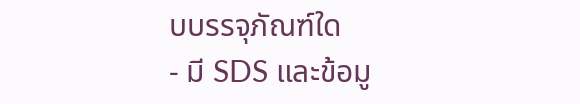บบรรจุภัณฑ์ใด
- มี SDS และข้อมู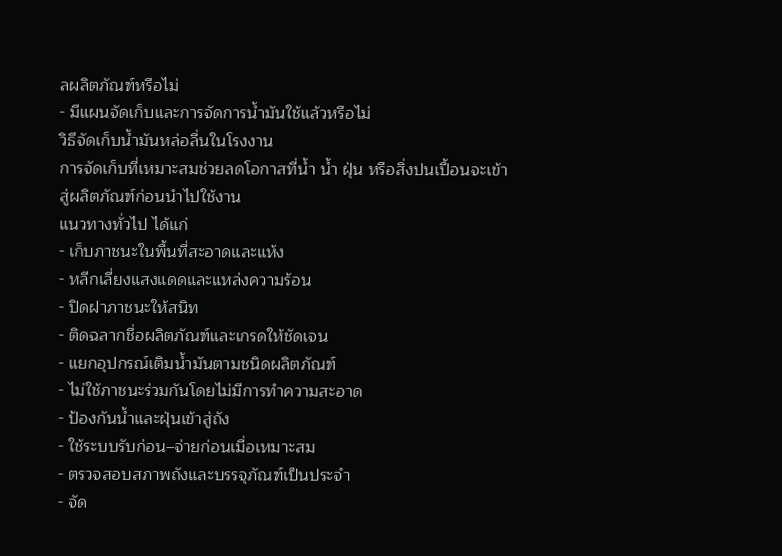ลผลิตภัณฑ์หรือไม่
- มีแผนจัดเก็บและการจัดการน้ำมันใช้แล้วหรือไม่
วิธีจัดเก็บน้ำมันหล่อลื่นในโรงงาน
การจัดเก็บที่เหมาะสมช่วยลดโอกาสที่น้ำ น้ำ ฝุ่น หรือสิ่งปนเปื้อนจะเข้าสู่ผลิตภัณฑ์ก่อนนำไปใช้งาน
แนวทางทั่วไป ได้แก่
- เก็บภาชนะในพื้นที่สะอาดและแห้ง
- หลีกเลี่ยงแสงแดดและแหล่งความร้อน
- ปิดฝาภาชนะให้สนิท
- ติดฉลากชื่อผลิตภัณฑ์และเกรดให้ชัดเจน
- แยกอุปกรณ์เติมน้ำมันตามชนิดผลิตภัณฑ์
- ไม่ใช้ภาชนะร่วมกันโดยไม่มีการทำความสะอาด
- ป้องกันน้ำและฝุ่นเข้าสู่ถัง
- ใช้ระบบรับก่อน–จ่ายก่อนเมื่อเหมาะสม
- ตรวจสอบสภาพถังและบรรจุภัณฑ์เป็นประจำ
- จัด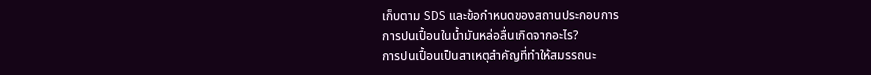เก็บตาม SDS และข้อกำหนดของสถานประกอบการ
การปนเปื้อนในน้ำมันหล่อลื่นเกิดจากอะไร?
การปนเปื้อนเป็นสาเหตุสำคัญที่ทำให้สมรรถนะ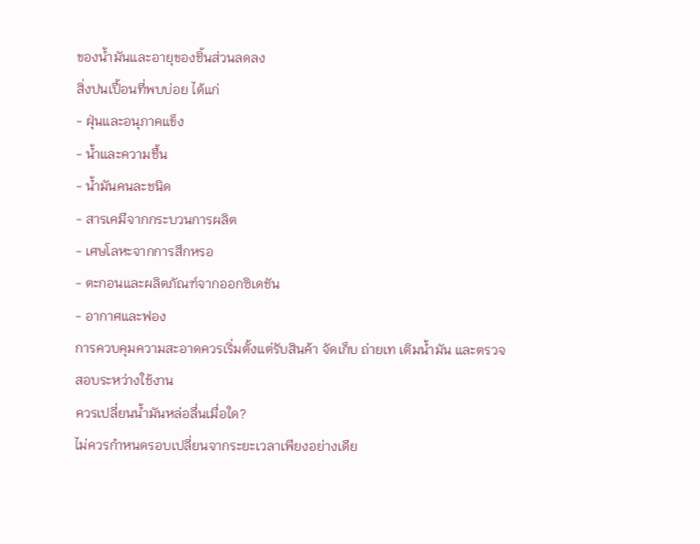ของน้ำมันและอายุของชิ้นส่วนลดลง
สิ่งปนเปื้อนที่พบบ่อย ได้แก่
- ฝุ่นและอนุภาคแข็ง
- น้ำและความชื้น
- น้ำมันคนละชนิด
- สารเคมีจากกระบวนการผลิต
- เศษโลหะจากการสึกหรอ
- ตะกอนและผลิตภัณฑ์จากออกซิเดชัน
- อากาศและฟอง
การควบคุมความสะอาดควรเริ่มตั้งแต่รับสินค้า จัดเก็บ ถ่ายเท เติมน้ำมัน และตรวจสอบระหว่างใช้งาน
ควรเปลี่ยนน้ำมันหล่อลื่นเมื่อใด?
ไม่ควรกำหนดรอบเปลี่ยนจากระยะเวลาเพียงอย่างเดีย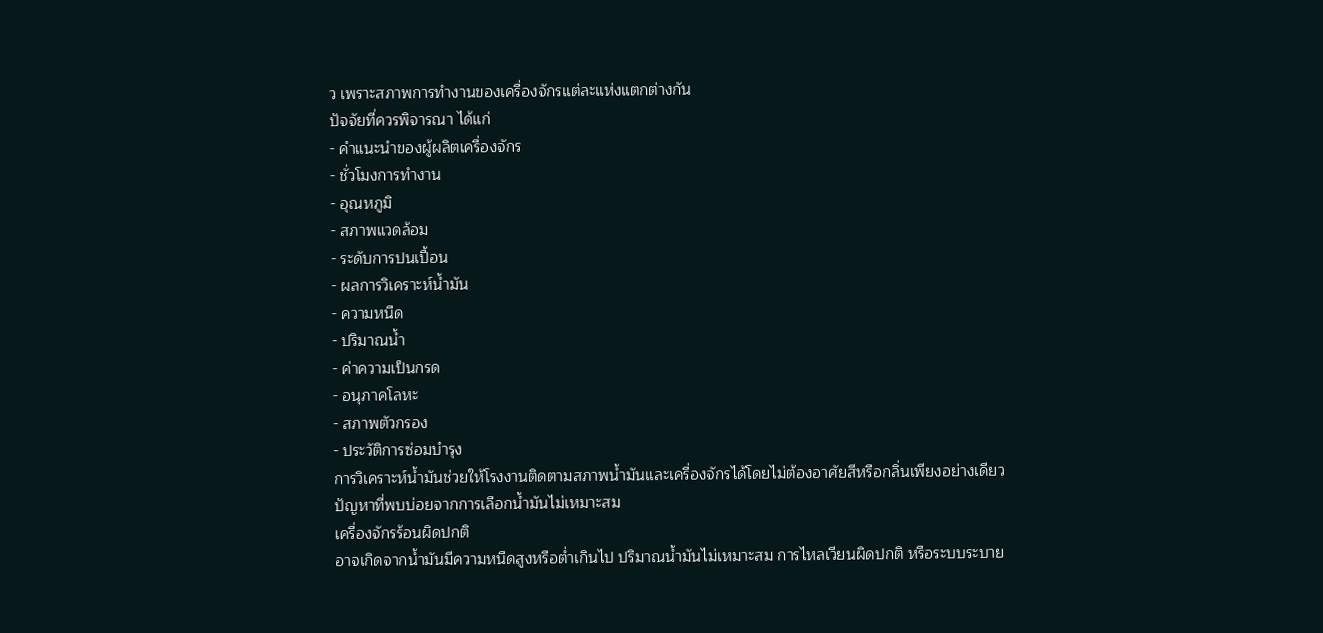ว เพราะสภาพการทำงานของเครื่องจักรแต่ละแห่งแตกต่างกัน
ปัจจัยที่ควรพิจารณา ได้แก่
- คำแนะนำของผู้ผลิตเครื่องจักร
- ชั่วโมงการทำงาน
- อุณหภูมิ
- สภาพแวดล้อม
- ระดับการปนเปื้อน
- ผลการวิเคราะห์น้ำมัน
- ความหนืด
- ปริมาณน้ำ
- ค่าความเป็นกรด
- อนุภาคโลหะ
- สภาพตัวกรอง
- ประวัติการซ่อมบำรุง
การวิเคราะห์น้ำมันช่วยให้โรงงานติดตามสภาพน้ำมันและเครื่องจักรได้โดยไม่ต้องอาศัยสีหรือกลิ่นเพียงอย่างเดียว
ปัญหาที่พบบ่อยจากการเลือกน้ำมันไม่เหมาะสม
เครื่องจักรร้อนผิดปกติ
อาจเกิดจากน้ำมันมีความหนืดสูงหรือต่ำเกินไป ปริมาณน้ำมันไม่เหมาะสม การไหลเวียนผิดปกติ หรือระบบระบาย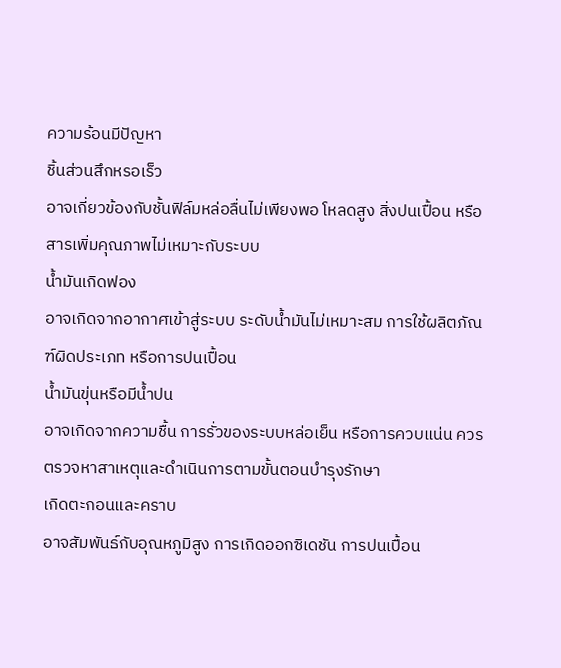ความร้อนมีปัญหา
ชิ้นส่วนสึกหรอเร็ว
อาจเกี่ยวข้องกับชั้นฟิล์มหล่อลื่นไม่เพียงพอ โหลดสูง สิ่งปนเปื้อน หรือสารเพิ่มคุณภาพไม่เหมาะกับระบบ
น้ำมันเกิดฟอง
อาจเกิดจากอากาศเข้าสู่ระบบ ระดับน้ำมันไม่เหมาะสม การใช้ผลิตภัณฑ์ผิดประเภท หรือการปนเปื้อน
น้ำมันขุ่นหรือมีน้ำปน
อาจเกิดจากความชื้น การรั่วของระบบหล่อเย็น หรือการควบแน่น ควรตรวจหาสาเหตุและดำเนินการตามขั้นตอนบำรุงรักษา
เกิดตะกอนและคราบ
อาจสัมพันธ์กับอุณหภูมิสูง การเกิดออกซิเดชัน การปนเปื้อน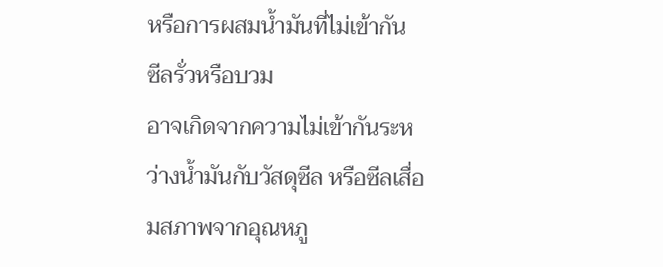หรือการผสมน้ำมันที่ไม่เข้ากัน
ซีลรั่วหรือบวม
อาจเกิดจากความไม่เข้ากันระหว่างน้ำมันกับวัสดุซีล หรือซีลเสื่อมสภาพจากอุณหภู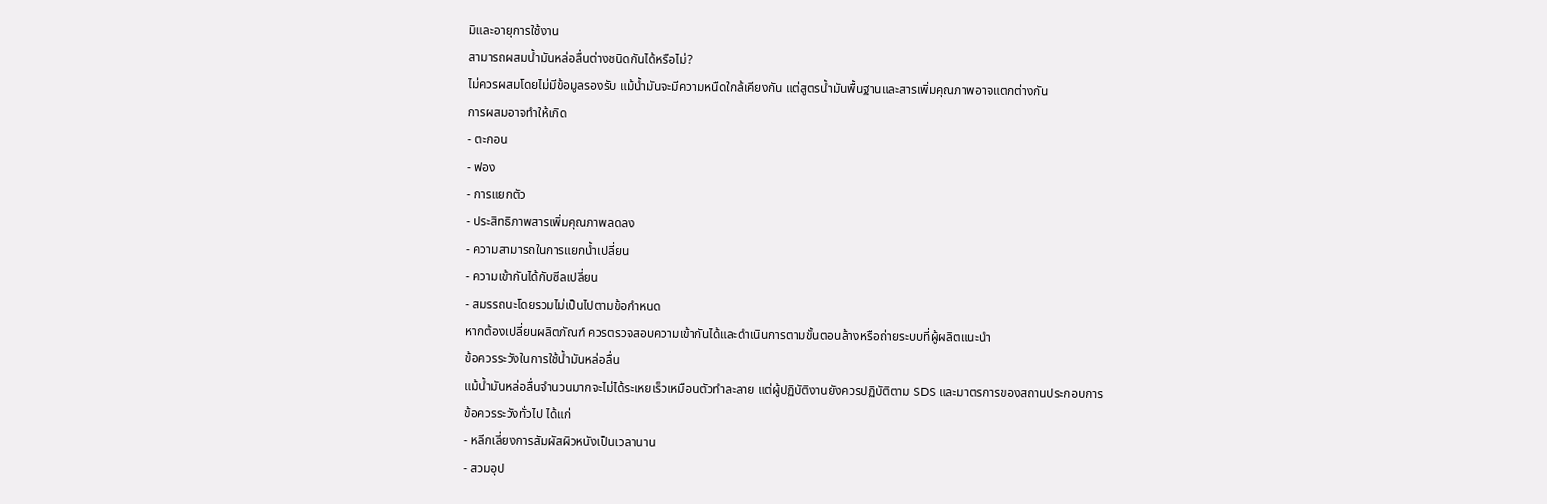มิและอายุการใช้งาน
สามารถผสมน้ำมันหล่อลื่นต่างชนิดกันได้หรือไม่?
ไม่ควรผสมโดยไม่มีข้อมูลรองรับ แม้น้ำมันจะมีความหนืดใกล้เคียงกัน แต่สูตรน้ำมันพื้นฐานและสารเพิ่มคุณภาพอาจแตกต่างกัน
การผสมอาจทำให้เกิด
- ตะกอน
- ฟอง
- การแยกตัว
- ประสิทธิภาพสารเพิ่มคุณภาพลดลง
- ความสามารถในการแยกน้ำเปลี่ยน
- ความเข้ากันได้กับซีลเปลี่ยน
- สมรรถนะโดยรวมไม่เป็นไปตามข้อกำหนด
หากต้องเปลี่ยนผลิตภัณฑ์ ควรตรวจสอบความเข้ากันได้และดำเนินการตามขั้นตอนล้างหรือถ่ายระบบที่ผู้ผลิตแนะนำ
ข้อควรระวังในการใช้น้ำมันหล่อลื่น
แม้น้ำมันหล่อลื่นจำนวนมากจะไม่ได้ระเหยเร็วเหมือนตัวทำละลาย แต่ผู้ปฏิบัติงานยังควรปฏิบัติตาม SDS และมาตรการของสถานประกอบการ
ข้อควรระวังทั่วไป ได้แก่
- หลีกเลี่ยงการสัมผัสผิวหนังเป็นเวลานาน
- สวมอุป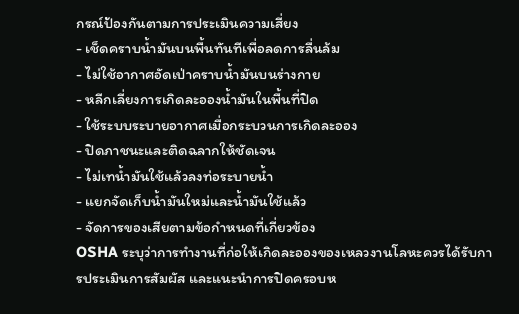กรณ์ป้องกันตามการประเมินความเสี่ยง
- เช็ดคราบน้ำมันบนพื้นทันทีเพื่อลดการลื่นล้ม
- ไม่ใช้อากาศอัดเป่าคราบน้ำมันบนร่างกาย
- หลีกเลี่ยงการเกิดละอองน้ำมันในพื้นที่ปิด
- ใช้ระบบระบายอากาศเมื่อกระบวนการเกิดละออง
- ปิดภาชนะและติดฉลากให้ชัดเจน
- ไม่เทน้ำมันใช้แล้วลงท่อระบายน้ำ
- แยกจัดเก็บน้ำมันใหม่และน้ำมันใช้แล้ว
- จัดการของเสียตามข้อกำหนดที่เกี่ยวข้อง
OSHA ระบุว่าการทำงานที่ก่อให้เกิดละอองของเหลวงานโลหะควรได้รับการประเมินการสัมผัส และแนะนำการปิดครอบห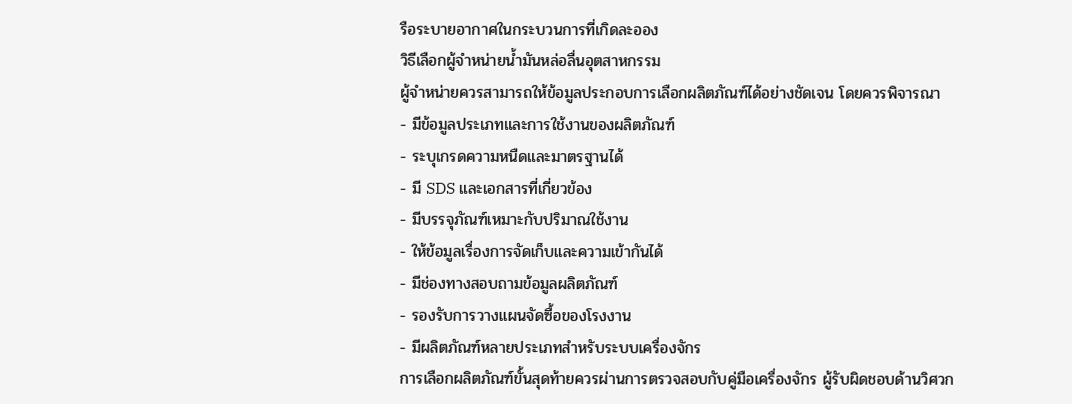รือระบายอากาศในกระบวนการที่เกิดละออง
วิธีเลือกผู้จำหน่ายน้ำมันหล่อลื่นอุตสาหกรรม
ผู้จำหน่ายควรสามารถให้ข้อมูลประกอบการเลือกผลิตภัณฑ์ได้อย่างชัดเจน โดยควรพิจารณา
- มีข้อมูลประเภทและการใช้งานของผลิตภัณฑ์
- ระบุเกรดความหนืดและมาตรฐานได้
- มี SDS และเอกสารที่เกี่ยวข้อง
- มีบรรจุภัณฑ์เหมาะกับปริมาณใช้งาน
- ให้ข้อมูลเรื่องการจัดเก็บและความเข้ากันได้
- มีช่องทางสอบถามข้อมูลผลิตภัณฑ์
- รองรับการวางแผนจัดซื้อของโรงงาน
- มีผลิตภัณฑ์หลายประเภทสำหรับระบบเครื่องจักร
การเลือกผลิตภัณฑ์ขั้นสุดท้ายควรผ่านการตรวจสอบกับคู่มือเครื่องจักร ผู้รับผิดชอบด้านวิศวก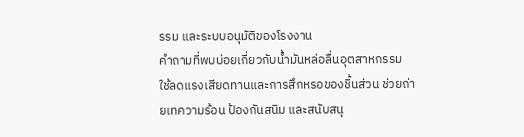รรม และระบบอนุมัติของโรงงาน
คำถามที่พบบ่อยเกี่ยวกับน้ำมันหล่อลื่นอุตสาหกรรม
ใช้ลดแรงเสียดทานและการสึกหรอของชิ้นส่วน ช่วยถ่ายเทความร้อน ป้องกันสนิม และสนับสนุ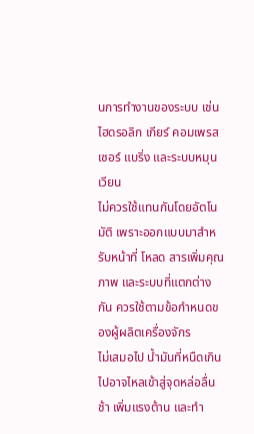นการทำงานของระบบ เช่น ไฮดรอลิก เกียร์ คอมเพรสเซอร์ แบริ่ง และระบบหมุนเวียน
ไม่ควรใช้แทนกันโดยอัตโนมัติ เพราะออกแบบมาสำหรับหน้าที่ โหลด สารเพิ่มคุณภาพ และระบบที่แตกต่างกัน ควรใช้ตามข้อกำหนดของผู้ผลิตเครื่องจักร
ไม่เสมอไป น้ำมันที่หนืดเกินไปอาจไหลเข้าสู่จุดหล่อลื่นช้า เพิ่มแรงต้าน และทำ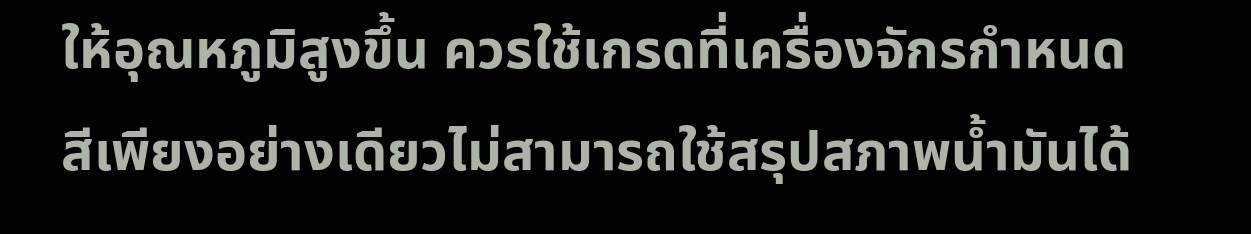ให้อุณหภูมิสูงขึ้น ควรใช้เกรดที่เครื่องจักรกำหนด
สีเพียงอย่างเดียวไม่สามารถใช้สรุปสภาพน้ำมันได้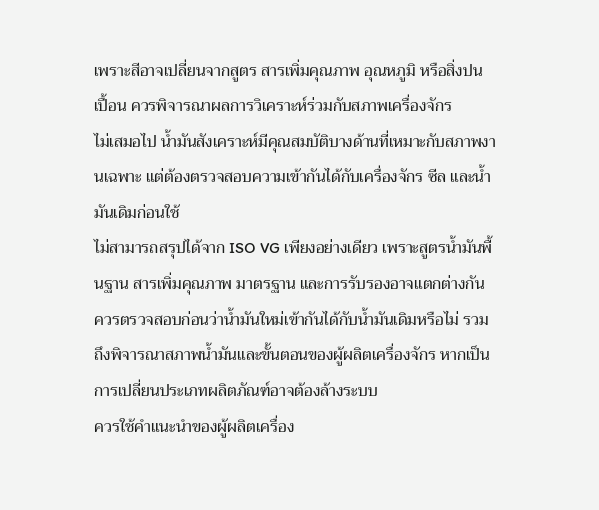เพราะสีอาจเปลี่ยนจากสูตร สารเพิ่มคุณภาพ อุณหภูมิ หรือสิ่งปนเปื้อน ควรพิจารณาผลการวิเคราะห์ร่วมกับสภาพเครื่องจักร
ไม่เสมอไป น้ำมันสังเคราะห์มีคุณสมบัติบางด้านที่เหมาะกับสภาพงานเฉพาะ แต่ต้องตรวจสอบความเข้ากันได้กับเครื่องจักร ซีล และน้ำมันเดิมก่อนใช้
ไม่สามารถสรุปได้จาก ISO VG เพียงอย่างเดียว เพราะสูตรน้ำมันพื้นฐาน สารเพิ่มคุณภาพ มาตรฐาน และการรับรองอาจแตกต่างกัน
ควรตรวจสอบก่อนว่าน้ำมันใหม่เข้ากันได้กับน้ำมันเดิมหรือไม่ รวมถึงพิจารณาสภาพน้ำมันและขั้นตอนของผู้ผลิตเครื่องจักร หากเป็นการเปลี่ยนประเภทผลิตภัณฑ์อาจต้องล้างระบบ
ควรใช้คำแนะนำของผู้ผลิตเครื่อง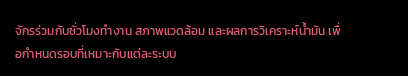จักรร่วมกับชั่วโมงทำงาน สภาพแวดล้อม และผลการวิเคราะห์น้ำมัน เพื่อกำหนดรอบที่เหมาะกับแต่ละระบบ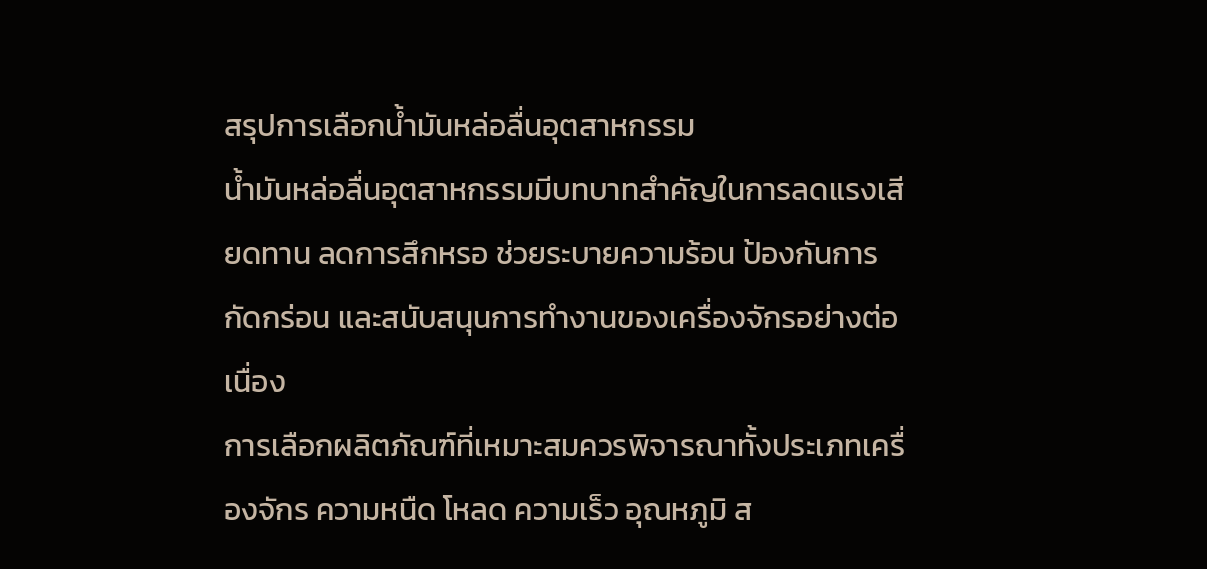สรุปการเลือกน้ำมันหล่อลื่นอุตสาหกรรม
น้ำมันหล่อลื่นอุตสาหกรรมมีบทบาทสำคัญในการลดแรงเสียดทาน ลดการสึกหรอ ช่วยระบายความร้อน ป้องกันการกัดกร่อน และสนับสนุนการทำงานของเครื่องจักรอย่างต่อเนื่อง
การเลือกผลิตภัณฑ์ที่เหมาะสมควรพิจารณาทั้งประเภทเครื่องจักร ความหนืด โหลด ความเร็ว อุณหภูมิ ส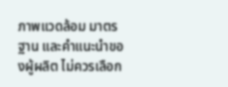ภาพแวดล้อม มาตรฐาน และคำแนะนำของผู้ผลิต ไม่ควรเลือก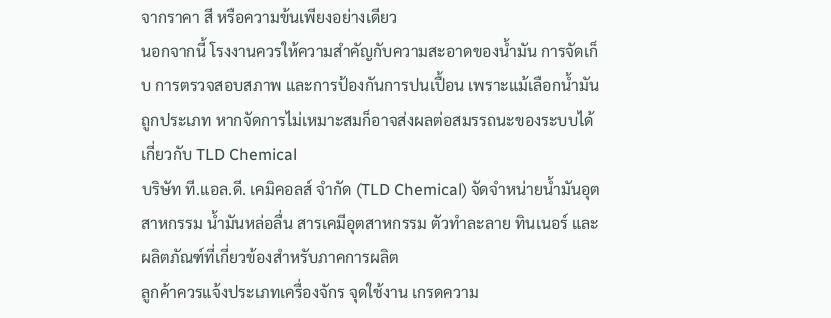จากราคา สี หรือความข้นเพียงอย่างเดียว
นอกจากนี้ โรงงานควรให้ความสำคัญกับความสะอาดของน้ำมัน การจัดเก็บ การตรวจสอบสภาพ และการป้องกันการปนเปื้อน เพราะแม้เลือกน้ำมันถูกประเภท หากจัดการไม่เหมาะสมก็อาจส่งผลต่อสมรรถนะของระบบได้
เกี่ยวกับ TLD Chemical
บริษัท ที.แอล.ดี. เคมิคอลส์ จำกัด (TLD Chemical) จัดจำหน่ายน้ำมันอุตสาหกรรม น้ำมันหล่อลื่น สารเคมีอุตสาหกรรม ตัวทำละลาย ทินเนอร์ และผลิตภัณฑ์ที่เกี่ยวข้องสำหรับภาคการผลิต
ลูกค้าควรแจ้งประเภทเครื่องจักร จุดใช้งาน เกรดความ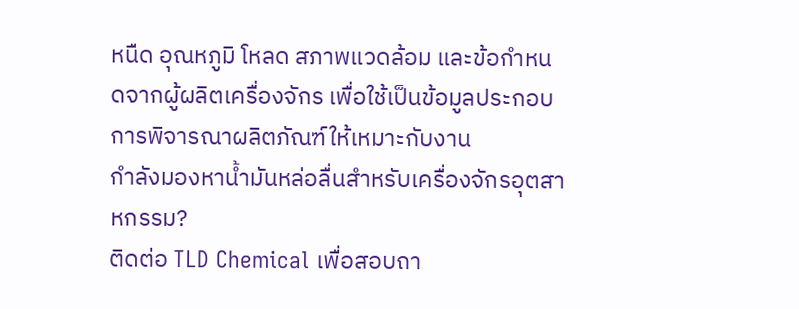หนืด อุณหภูมิ โหลด สภาพแวดล้อม และข้อกำหนดจากผู้ผลิตเครื่องจักร เพื่อใช้เป็นข้อมูลประกอบการพิจารณาผลิตภัณฑ์ให้เหมาะกับงาน
กำลังมองหาน้ำมันหล่อลื่นสำหรับเครื่องจักรอุตสาหกรรม?
ติดต่อ TLD Chemical เพื่อสอบถา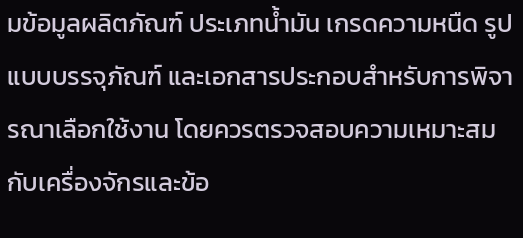มข้อมูลผลิตภัณฑ์ ประเภทน้ำมัน เกรดความหนืด รูปแบบบรรจุภัณฑ์ และเอกสารประกอบสำหรับการพิจารณาเลือกใช้งาน โดยควรตรวจสอบความเหมาะสมกับเครื่องจักรและข้อ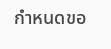กำหนดขอ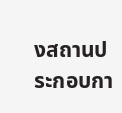งสถานประกอบกา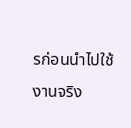รก่อนนำไปใช้งานจริง